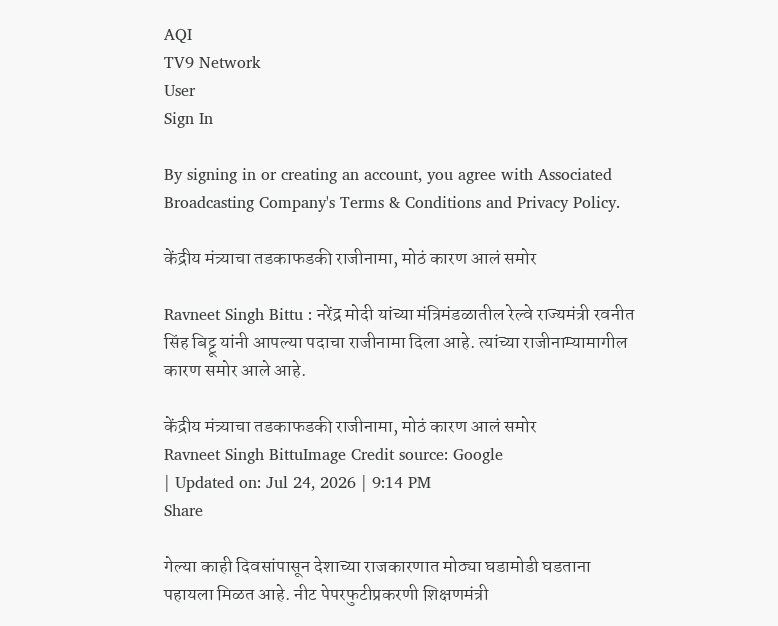AQI
TV9 Network
User
Sign In

By signing in or creating an account, you agree with Associated Broadcasting Company's Terms & Conditions and Privacy Policy.

केंद्रीय मंत्र्याचा तडकाफडकी राजीनामा, मोठं कारण आलं समोर

Ravneet Singh Bittu : नरेंद्र मोदी यांच्या मंत्रिमंडळातील रेल्वे राज्यमंत्री रवनीत सिंह बिट्टू यांनी आपल्या पदाचा राजीनामा दिला आहे. त्यांच्या राजीनाम्यामागील कारण समोर आले आहे.

केंद्रीय मंत्र्याचा तडकाफडकी राजीनामा, मोठं कारण आलं समोर
Ravneet Singh BittuImage Credit source: Google
| Updated on: Jul 24, 2026 | 9:14 PM
Share

गेल्या काही दिवसांपासून देशाच्या राजकारणात मोठ्या घडामोडी घडताना पहायला मिळत आहे. नीट पेपरफुटीप्रकरणी शिक्षणमंत्री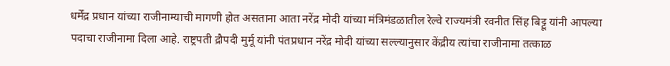धर्मेंद्र प्रधान यांच्या राजीनाम्याची मागणी होत असताना आता नरेंद्र मोदी यांच्या मंत्रिमंडळातील रेल्वे राज्यमंत्री रवनीत सिंह बिट्टू यांनी आपल्या पदाचा राजीनामा दिला आहे. राष्ट्रपती द्रौपदी मुर्मू यांनी पंतप्रधान नरेंद्र मोदी यांच्या सल्ल्यानुसार केंद्रीय त्यांचा राजीनामा तत्काळ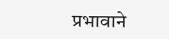प्रभावाने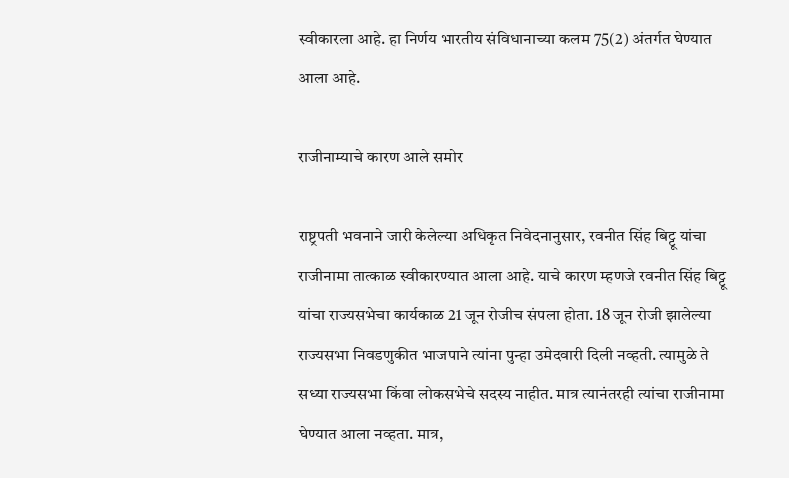स्वीकारला आहे. हा निर्णय भारतीय संविधानाच्या कलम 75(2) अंतर्गत घेण्यात आला आहे.

राजीनाम्याचे कारण आले समोर

राष्ट्रपती भवनाने जारी केलेल्या अधिकृत निवेदनानुसार, रवनीत सिंह बिट्टू यांचा राजीनामा तात्काळ स्वीकारण्यात आला आहे. याचे कारण म्हणजे रवनीत सिंह बिट्टू यांचा राज्यसभेचा कार्यकाळ 21 जून रोजीच संपला होता. 18 जून रोजी झालेल्या राज्यसभा निवडणुकीत भाजपाने त्यांना पुन्हा उमेदवारी दिली नव्हती. त्यामुळे ते सध्या राज्यसभा किंवा लोकसभेचे सदस्य नाहीत. मात्र त्यानंतरही त्यांचा राजीनामा घेण्यात आला नव्हता. मात्र,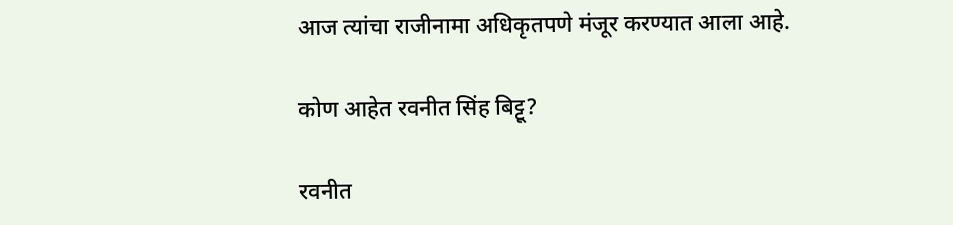आज त्यांचा राजीनामा अधिकृतपणे मंजूर करण्यात आला आहे.

कोण आहेत रवनीत सिंह बिट्टू?

रवनीत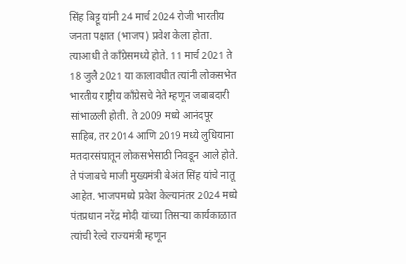सिंह बिट्टू यांनी 24 मार्च 2024 रोजी भारतीय जनता पक्षात (भाजप) प्रवेश केला होता. त्याआधी ते काँग्रेसमध्ये होते. 11 मार्च 2021 ते 18 जुलै 2021 या कालावधीत त्यांनी लोकसभेत भारतीय राष्ट्रीय काँग्रेसचे नेते म्हणून जबाबदारी सांभाळली होती. ते 2009 मध्ये आनंदपूर साहिब, तर 2014 आणि 2019 मध्ये लुधियाना मतदारसंघातून लोकसभेसाठी निवडून आले होते. ते पंजाबचे माजी मुख्यमंत्री बेअंत सिंह यांचे नातू आहेत. भाजपमध्ये प्रवेश केल्यानंतर 2024 मध्ये पंतप्रधान नरेंद्र मोदी यांच्या तिसऱ्या कार्यकाळात त्यांची रेल्वे राज्यमंत्री म्हणून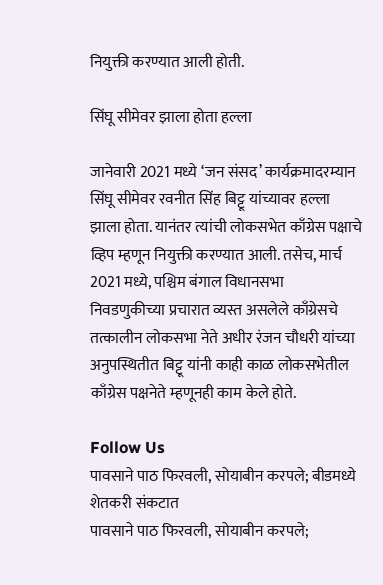नियुक्ती करण्यात आली होती.

सिंघू सीमेवर झाला होता हल्ला

जानेवारी 2021 मध्ये ‘जन संसद’ कार्यक्रमादरम्यान सिंघू सीमेवर रवनीत सिंह बिट्टू यांच्यावर हल्ला झाला होता. यानंतर त्यांची लोकसभेत काँग्रेस पक्षाचे व्हिप म्हणून नियुक्ती करण्यात आली. तसेच, मार्च 2021 मध्ये, पश्चिम बंगाल विधानसभा निवडणुकीच्या प्रचारात व्यस्त असलेले काँग्रेसचे तत्कालीन लोकसभा नेते अधीर रंजन चौधरी यांच्या अनुपस्थितीत बिट्टू यांनी काही काळ लोकसभेतील काँग्रेस पक्षनेते म्हणूनही काम केले होते.

Follow Us
पावसाने पाठ फिरवली, सोयाबीन करपले; बीडमध्ये शेतकरी संकटात
पावसाने पाठ फिरवली, सोयाबीन करपले;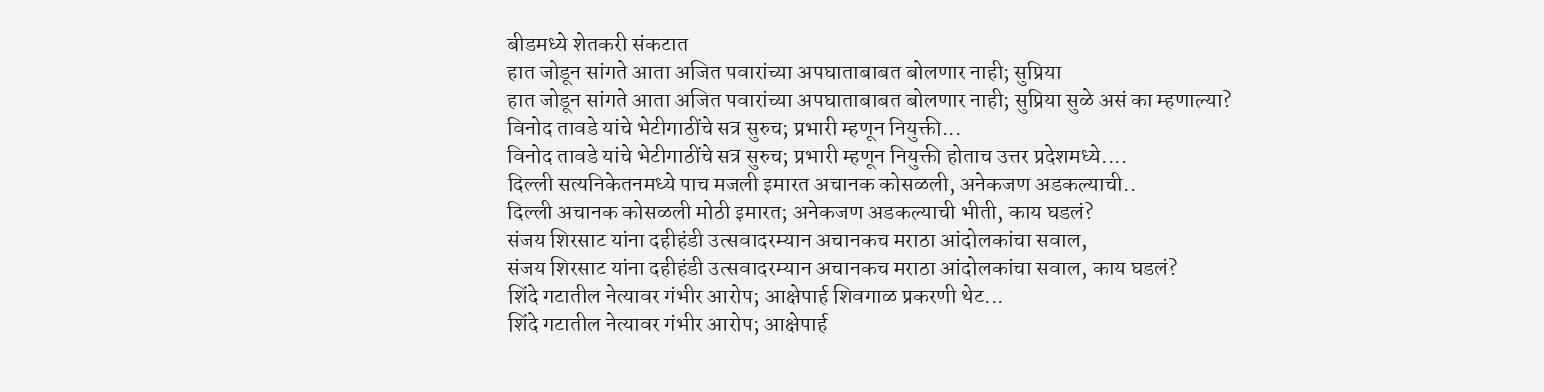बीडमध्ये शेतकरी संकटात
हात जोडून सांगते आता अजित पवारांच्या अपघाताबाबत बोलणार नाही; सुप्रिया
हात जोडून सांगते आता अजित पवारांच्या अपघाताबाबत बोलणार नाही; सुप्रिया सुळे असं का म्हणाल्या?
विनोद तावडे यांचे भेटीगाठींचे सत्र सुरुच; प्रभारी म्हणून नियुक्ती...
विनोद तावडे यांचे भेटीगाठींचे सत्र सुरुच; प्रभारी म्हणून नियुक्ती होताच उत्तर प्रदेशमध्ये....
दिल्ली सत्यनिकेतनमध्ये पाच मजली इमारत अचानक कोसळली, अनेकजण अडकल्याची..
दिल्ली अचानक कोसळली मोठी इमारत; अनेकजण अडकल्याची भीती, काय घडलं?
संजय शिरसाट यांना दहीहंडी उत्सवादरम्यान अचानकच मराठा आंदोलकांचा सवाल,
संजय शिरसाट यांना दहीहंडी उत्सवादरम्यान अचानकच मराठा आंदोलकांचा सवाल, काय घडलं?
शिंदे गटातील नेत्यावर गंभीर आरोप; आक्षेपार्ह शिवगाळ प्रकरणी थेट...
शिंदे गटातील नेत्यावर गंभीर आरोप; आक्षेपार्ह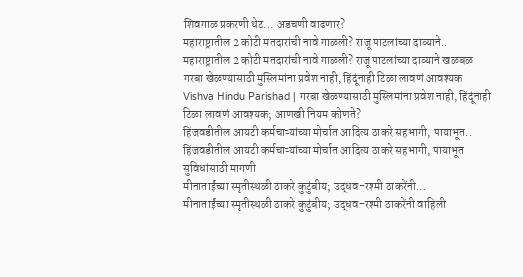शिवगाळ प्रकरणी थेट... अडचणी वाढणार?
महाराष्ट्रातील 2 कोटी मतदारांची नावे गाळली? राजू पाटलांच्या दाव्याने..
महाराष्ट्रातील 2 कोटी मतदारांची नावे गाळली? राजू पाटलांच्या दाव्याने खळबळ
गरबा खेळण्यासाठी मुस्लिमांना प्रवेश नाही, हिंदूंनाही टिळा लावणं आवश्यक
Vishva Hindu Parishad | गरबा खेळण्यासाठी मुस्लिमांना प्रवेश नाही, हिंदूंनाही टिळा लावणं आवश्यक; आणखी नियम कोणते?
हिंजवडीतील आयटी कर्मचाऱ्यांच्या मोर्चात आदित्य ठाकरे सहभागी, पायाभूत..
हिंजवडीतील आयटी कर्मचाऱ्यांच्या मोर्चात आदित्य ठाकरे सहभागी, पायाभूत सुविधांसाठी मागणी
मीनाताईंच्या स्मृतीस्थळी ठाकरे कुटुंबीय; उद्धव-रश्मी ठाकरेंनी...
मीनाताईंच्या स्मृतीस्थळी ठाकरे कुटुंबीय; उद्धव-रश्मी ठाकरेंनी वाहिली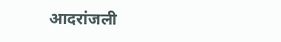आदरांजली